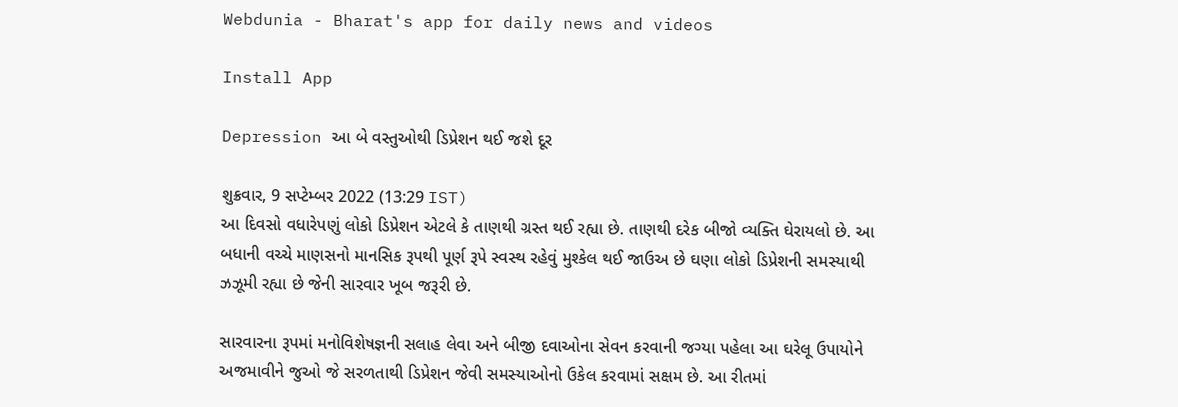Webdunia - Bharat's app for daily news and videos

Install App

Depression આ બે વસ્તુઓથી ડિપ્રેશન થઈ જશે દૂર

શુક્રવાર, 9 સપ્ટેમ્બર 2022 (13:29 IST)
આ દિવસો વધારેપણું લોકો ડિપ્રેશન એટલે કે તાણથી ગ્રસ્ત થઈ રહ્યા છે. તાણથી દરેક બીજો વ્યક્તિ ઘેરાયલો છે. આ બધાની વચ્ચે માણસનો માનસિક રૂપથી પૂર્ણ રૂપે સ્વસ્થ રહેવું મુશ્કેલ થઈ જાઉઅ છે ઘણા લોકો ડિપ્રેશની સમસ્યાથી ઝઝૂમી રહ્યા છે જેની સારવાર ખૂબ જરૂરી છે.

સારવારના રૂપમાં મનોવિશેષજ્ઞની સલાહ લેવા અને બીજી દવાઓના સેવન કરવાની જગ્યા પહેલા આ ઘરેલૂ ઉપાયોને અજમાવીને જુઓ જે સરળતાથી ડિપ્રેશન જેવી સમસ્યાઓનો ઉકેલ કરવામાં સક્ષમ છે. આ રીતમાં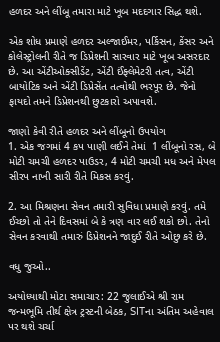હળદર અને લીંબૂ તમારા માટે ખૂબ મદદગાર સિદ્ધ થશે.

એક શોધ પ્રમાણે હળદર અલ્જાઈમર, પર્કિસન, કેંસર અને કોલેસ્ટ્રોલની રીતે જ ડિપ્રેશની સારવાર માટે ખૂબ અસરદાર છે. આ એંટીઓક્સીડેંટ, એંટી ઈંફ્લેમેટરી તત્વ, એંટી બાયોટિક અને એંટી ડિપ્રેસેંત તત્વોથી ભરપૂર છે. જેનો ફાયદો તમને ડિપ્રેશનથી છુટકારો અપાવશે.

જાણો કેવી રીતે હળદર અને લીંબૂનો ઉપયોગ
1. એક જગમાં 4 કપ પાણી લઈને તેમાં  1 લીંબૂનો રસ, બે મોટી ચમચી હળદર પાઉડર, 4 મોટી ચમચી મધ અને મેપલ સીરપ નાખી સારી રીતે મિકસ કરવું.

2. આ મિશ્રણના સેવન તમારી સુવિધા પ્રમાણે કરવું. તમે ઈચ્છો તો તેને દિવસમાં બે કે ત્રણ વાર લઈ શકો છો. તેનો સેવન કરવાથી તમારું ડિપ્રેશનને જાદુઈ રીતે ઓછુ કરે છે.

વધુ જુઓ..

અયોધ્યાથી મોટા સમાચાર: 22 જુલાઈએ શ્રી રામ જન્મભૂમિ તીર્થ ક્ષેત્ર ટ્રસ્ટની બેઠક, SITના અંતિમ અહેવાલ પર થશે ચર્ચા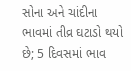સોના અને ચાંદીના ભાવમાં તીવ્ર ઘટાડો થયો છે; 5 દિવસમાં ભાવ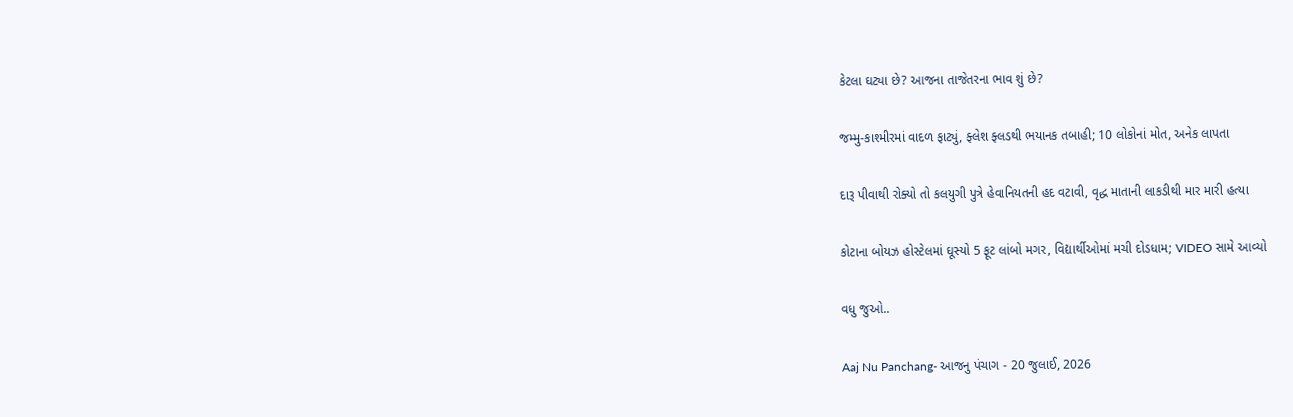કેટલા ઘટ્યા છે? આજના તાજેતરના ભાવ શું છે?

જમ્મુ-કાશ્મીરમાં વાદળ ફાટ્યું, ફ્લેશ ફ્લડથી ભયાનક તબાહી; 10 લોકોનાં મોત, અનેક લાપતા

દારૂ પીવાથી રોક્યો તો કલયુગી પુત્રે હેવાનિયતની હદ વટાવી, વૃદ્ધ માતાની લાકડીથી માર મારી હત્યા

કોટાના બોયઝ હોસ્ટેલમાં ઘૂસ્યો 5 ફૂટ લાંબો મગર, વિદ્યાર્થીઓમાં મચી દોડધામ; VIDEO સામે આવ્યો

વધુ જુઓ..

Aaj Nu Panchang- આજનુ પંચાગ - 20 જુલાઈ, 2026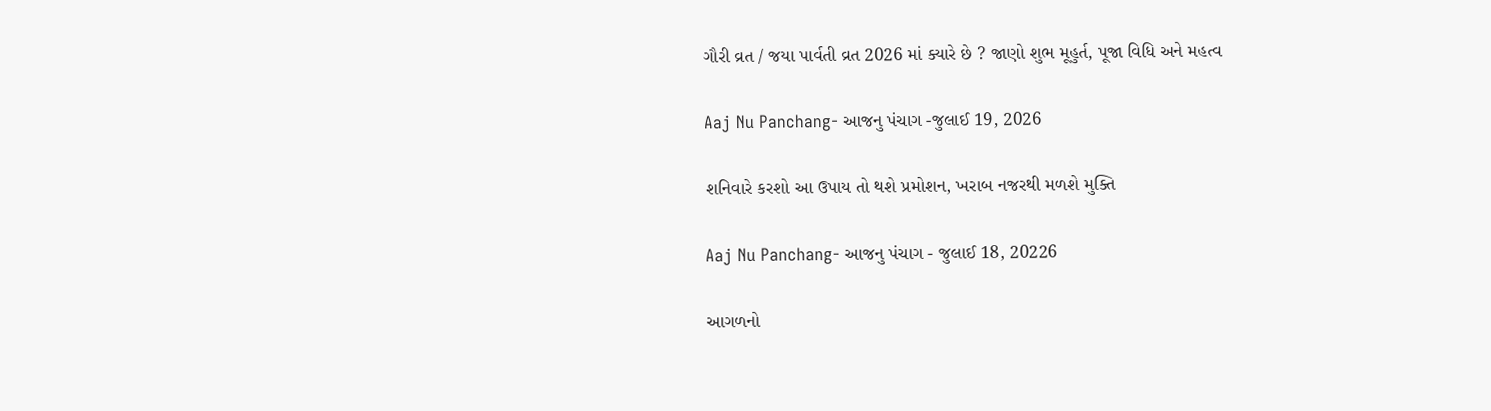ગૌરી વ્રત / જયા પાર્વતી વ્રત 2026 માં ક્યારે છે ? જાણો શુભ મૂહુર્ત, પૂજા વિધિ અને મહત્વ

Aaj Nu Panchang- આજનુ પંચાગ -જુલાઈ 19, 2026

શનિવારે કરશો આ ઉપાય તો થશે પ્રમોશન, ખરાબ નજરથી મળશે મુક્તિ

Aaj Nu Panchang- આજનુ પંચાગ - જુલાઈ 18, 20226

આગળનો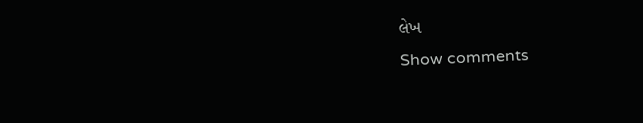લેખ
Show comments